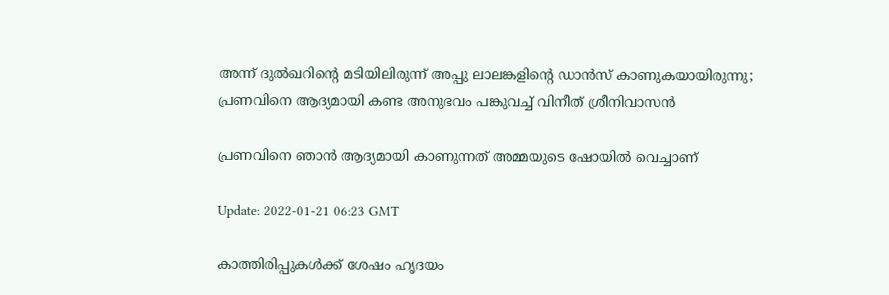അന്ന് ദുൽഖറിന്‍റെ മടിയിലിരുന്ന് അപ്പു ലാലങ്കളിന്‍റെ ഡാൻസ് കാണുകയായിരുന്നു; പ്രണവിനെ ആദ്യമായി കണ്ട അനുഭവം പങ്കുവച്ച് വിനീത് ശ്രീനിവാസന്‍

പ്രണവിനെ ഞാന്‍ ആദ്യമായി കാണുന്നത് അമ്മയുടെ ഷോയില്‍ വെച്ചാണ്

Update: 2022-01-21 06:23 GMT

കാത്തിരിപ്പുകള്‍ക്ക് ശേഷം ഹൃദയം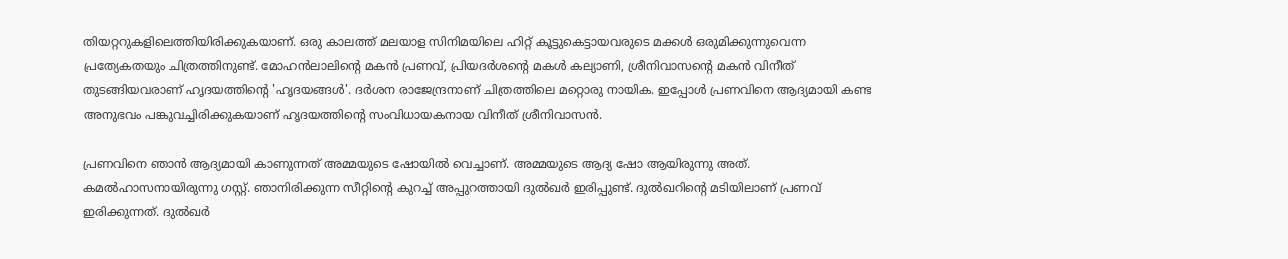തിയറ്ററുകളിലെത്തിയിരിക്കുകയാണ്. ഒരു കാലത്ത് മലയാള സിനിമയിലെ ഹിറ്റ് കൂട്ടുകെട്ടായവരുടെ മക്കള്‍ ഒരുമിക്കുന്നുവെന്ന പ്രത്യേകതയും ചിത്രത്തിനുണ്ട്. മോഹന്‍ലാലിന്‍റെ മകന്‍ പ്രണവ്, പ്രിയദര്‍ശന്‍റെ മകള്‍ കല്യാണി, ശ്രീനിവാസന്‍റെ മകന്‍ വിനീത് തുടങ്ങിയവരാണ് ഹൃദയത്തിന്‍റെ 'ഹൃദയങ്ങള്‍'. ദര്‍ശന രാജേന്ദ്രനാണ് ചിത്രത്തിലെ മറ്റൊരു നായിക. ഇപ്പോള്‍ പ്രണവിനെ ആദ്യമായി കണ്ട അനുഭവം പങ്കുവച്ചിരിക്കുകയാണ് ഹൃദയത്തിന്‍റെ സംവിധായകനായ വിനീത് ശ്രീനിവാസന്‍.

പ്രണവിനെ ഞാന്‍ ആദ്യമായി കാണുന്നത് അമ്മയുടെ ഷോയില്‍ വെച്ചാണ്. അമ്മയുടെ ആദ്യ ഷോ ആയിരുന്നു അത്. കമല്‍ഹാസനായിരുന്നു ഗസ്റ്റ്. ഞാനിരിക്കുന്ന സീറ്റിന്‍റെ കുറച്ച് അപ്പുറത്തായി ദുല്‍ഖര്‍ ഇരിപ്പുണ്ട്. ദുല്‍ഖറിന്‍റെ മടിയിലാണ് പ്രണവ് ഇരിക്കുന്നത്. ദുല്‍ഖര്‍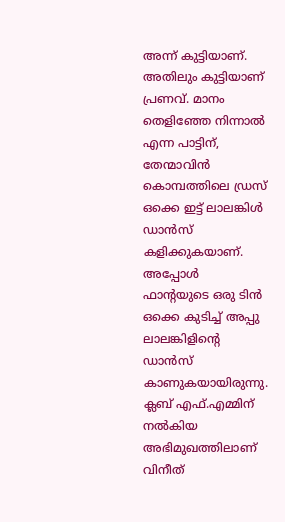അന്ന് കുട്ടിയാണ്. അതിലും കുട്ടിയാണ് പ്രണവ്. മാനം തെളിഞ്ഞേ നിന്നാല്‍ എന്ന പാട്ടിന്, തേന്മാവിന്‍ കൊമ്പത്തിലെ ഡ്രസ് ഒക്കെ ഇട്ട് ലാലങ്കിള്‍ ഡാന്‍സ് കളിക്കുകയാണ്. അപ്പോള്‍ ഫാന്‍റയുടെ ഒരു ടിന്‍ ഒക്കെ കുടിച്ച് അപ്പു ലാലങ്കിളിന്‍റെ ഡാന്‍സ് കാണുകയായിരുന്നു. ക്ലബ് എഫ്.എമ്മിന് നല്‍കിയ അഭിമുഖത്തിലാണ് വിനീത്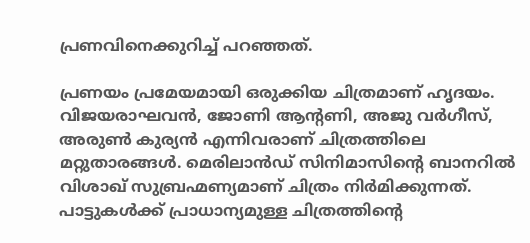പ്രണവിനെക്കുറിച്ച് പറഞ്ഞത്.

പ്രണയം പ്രമേയമായി ഒരുക്കിയ ചിത്രമാണ് ഹൃദയം. വിജയരാഘവന്‍, ജോണി ആന്‍റണി, അജു വര്‍ഗീസ്, അരുണ്‍ കുര്യന്‍ എന്നിവരാണ് ചിത്രത്തിലെ മറ്റുതാരങ്ങള്‍. മെരിലാന്‍ഡ് സിനിമാസിന്‍റെ ബാനറില്‍ വിശാഖ് സുബ്രഹ്മണ്യമാണ് ചിത്രം നിര്‍മിക്കുന്നത്. പാട്ടുകള്‍ക്ക് പ്രാധാന്യമുള്ള ചിത്രത്തിന്‍റെ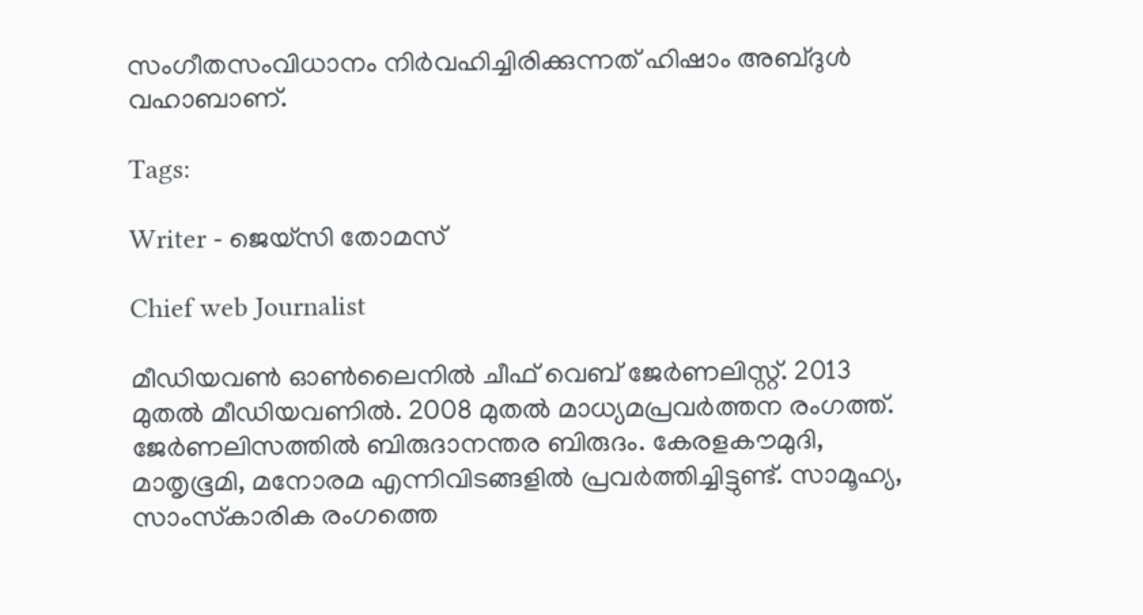സംഗീതസംവിധാനം നിര്‍വഹിച്ചിരിക്കുന്നത് ഹിഷാം അബ്ദുള്‍ വഹാബാണ്.

Tags:

Writer - ജെയ്സി തോമസ്

Chief web Journalist

മീഡിയവൺ ഓൺലൈനിൽ ചീഫ് വെബ് ജേർണലിസ്റ്റ്. 2013 മുതൽ മീഡിയവണിൽ. 2008 മുതൽ മാധ്യമപ്രവർത്തന രംഗത്ത്. ജേർണലിസത്തിൽ ബിരുദാനന്തര ബിരുദം. കേരളകൗമുദി, മാതൃഭൂമി, മനോരമ എന്നിവിടങ്ങളിൽ പ്രവർത്തിച്ചിട്ടുണ്ട്. സാമൂഹ്യ, സാംസ്‌കാരിക രംഗത്തെ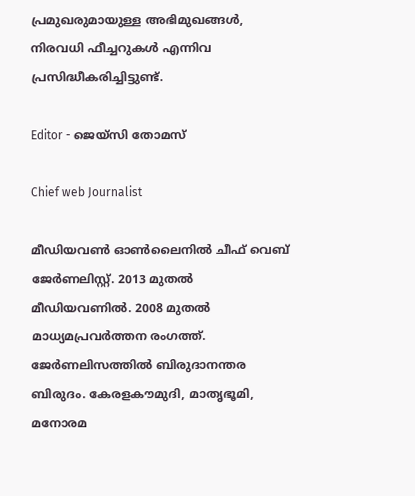പ്രമുഖരുമായുള്ള അഭിമുഖങ്ങൾ, നിരവധി ഫീച്ചറുകൾ എന്നിവ പ്രസിദ്ധീകരിച്ചിട്ടുണ്ട്.

Editor - ജെയ്സി തോമസ്

Chief web Journalist

മീഡിയവൺ ഓൺലൈനിൽ ചീഫ് വെബ് ജേർണലിസ്റ്റ്. 2013 മുതൽ മീഡിയവണിൽ. 2008 മുതൽ മാധ്യമപ്രവർത്തന രംഗത്ത്. ജേർണലിസത്തിൽ ബിരുദാനന്തര ബിരുദം. കേരളകൗമുദി, മാതൃഭൂമി, മനോരമ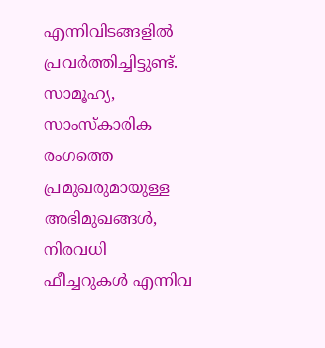എന്നിവിടങ്ങളിൽ പ്രവർത്തിച്ചിട്ടുണ്ട്. സാമൂഹ്യ, സാംസ്‌കാരിക രംഗത്തെ പ്രമുഖരുമായുള്ള അഭിമുഖങ്ങൾ, നിരവധി ഫീച്ചറുകൾ എന്നിവ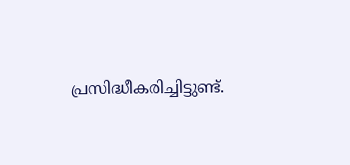പ്രസിദ്ധീകരിച്ചിട്ടുണ്ട്.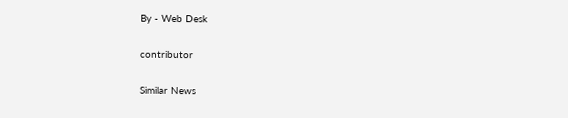By - Web Desk

contributor

Similar News